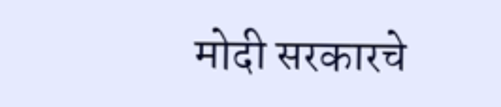मोदी सरकारचे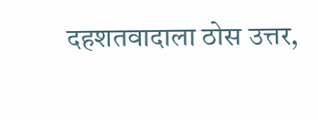दहशतवादाला ठोस उत्तर,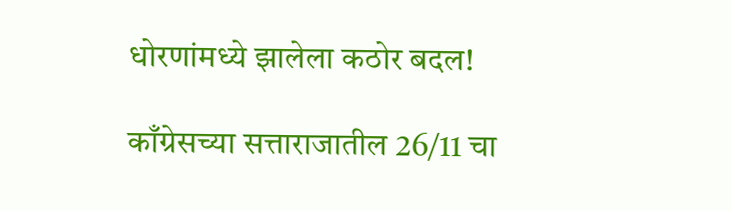धोरणांमध्ये झालेला कठोर बदल!

काँग्रेसच्या सत्ताराजातील 26/11 चा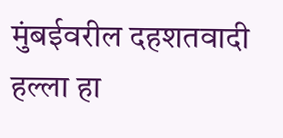मुंबईवरील दहशतवादी हल्ला हा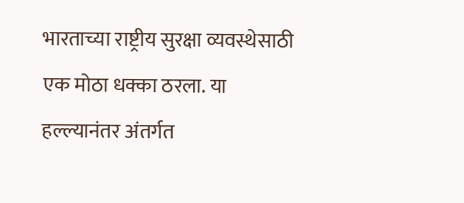भारताच्या राष्ट्रीय सुरक्षा व्यवस्थेसाठी एक मोठा धक्का ठरला. या हल्ल्यानंतर अंतर्गत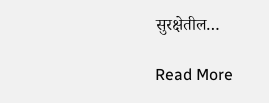सुरक्षेतील…

Read More